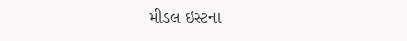મીડલ ઇસ્ટના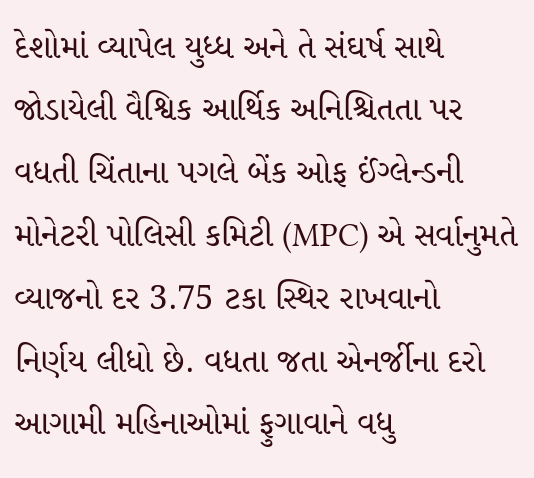દેશોમાં વ્યાપેલ યુધ્ધ અને તે સંઘર્ષ સાથે જોડાયેલી વૈશ્વિક આર્થિક અનિશ્ચિતતા પર વધતી ચિંતાના પગલે બેંક ઓફ ઈંગ્લેન્ડની મોનેટરી પોલિસી કમિટી (MPC) એ સર્વાનુમતે વ્યાજનો દર 3.75 ટકા સ્થિર રાખવાનો નિર્ણય લીધો છે. વધતા જતા એનર્જીના દરો આગામી મહિનાઓમાં ફુગાવાને વધુ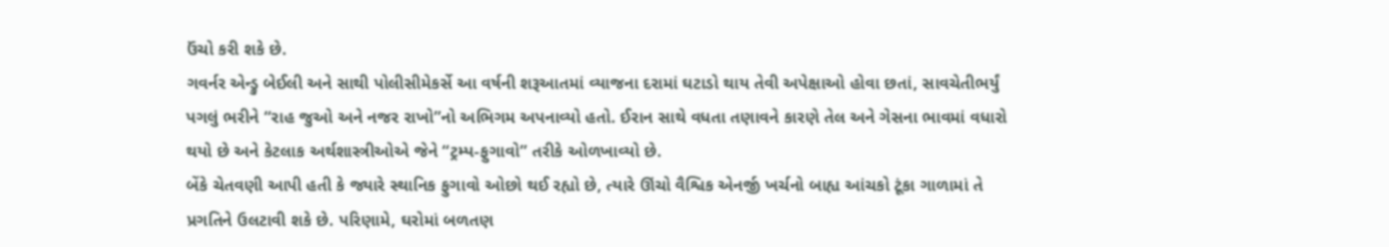ઉંચો કરી શકે છે.
ગવર્નર એન્ડ્રુ બેઈલી અને સાથી પોલીસીમેકર્સે આ વર્ષની શરૂઆતમાં વ્યાજના દરામાં ઘટાડો થાય તેવી અપેક્ષાઓ હોવા છતાં, સાવચેતીભર્યું પગલું ભરીને “રાહ જુઓ અને નજર રાખો”નો અભિગમ અપનાવ્યો હતો. ઈરાન સાથે વધતા તણાવને કારણે તેલ અને ગેસના ભાવમાં વધારો થયો છે અને કેટલાક અર્થશાસ્ત્રીઓએ જેને “ટ્રમ્પ-ફુગાવો” તરીકે ઓળખાવ્યો છે.
બેંકે ચેતવણી આપી હતી કે જ્યારે સ્થાનિક ફુગાવો ઓછો થઈ રહ્યો છે, ત્યારે ઊંચો વૈશ્વિક એનર્જી ખર્ચનો બાહ્ય આંચકો ટૂંકા ગાળામાં તે પ્રગતિને ઉલટાવી શકે છે. પરિણામે, ઘરોમાં બળતણ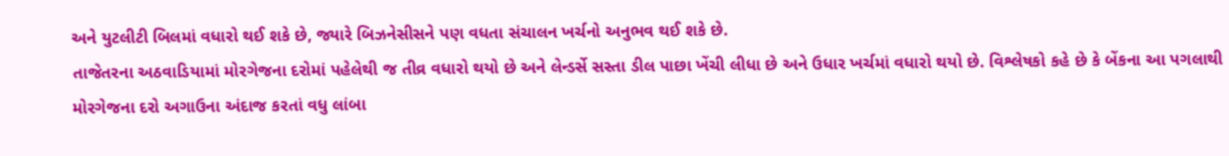અને યુટલીટી બિલમાં વધારો થઈ શકે છે, જ્યારે બિઝનેસીસને પણ વધતા સંચાલન ખર્ચનો અનુભવ થઈ શકે છે.
તાજેતરના અઠવાડિયામાં મોરગેજના દરોમાં પહેલેથી જ તીવ્ર વધારો થયો છે અને લેન્ડર્સે સસ્તા ડીલ પાછા ખેંચી લીધા છે અને ઉધાર ખર્ચમાં વધારો થયો છે. વિશ્લેષકો કહે છે કે બેંકના આ પગલાથી મોરગેજના દરો અગાઉના અંદાજ કરતાં વધુ લાંબા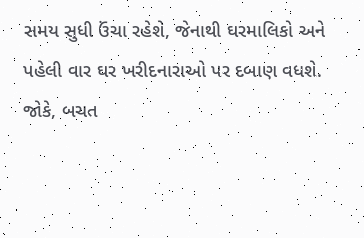સમય સુધી ઉંચા રહેશે, જેનાથી ઘરમાલિકો અને પહેલી વાર ઘર ખરીદનારાઓ પર દબાણ વધશે.
જોકે, બચત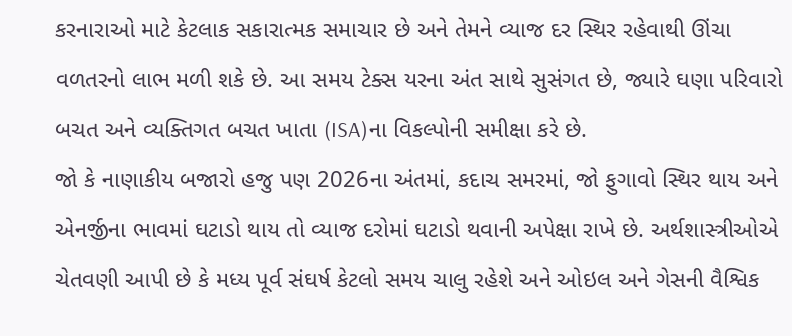કરનારાઓ માટે કેટલાક સકારાત્મક સમાચાર છે અને તેમને વ્યાજ દર સ્થિર રહેવાથી ઊંચા વળતરનો લાભ મળી શકે છે. આ સમય ટેક્સ યરના અંત સાથે સુસંગત છે, જ્યારે ઘણા પરિવારો બચત અને વ્યક્તિગત બચત ખાતા (ISA)ના વિકલ્પોની સમીક્ષા કરે છે.
જો કે નાણાકીય બજારો હજુ પણ 2026ના અંતમાં, કદાચ સમરમાં, જો ફુગાવો સ્થિર થાય અને એનર્જીના ભાવમાં ઘટાડો થાય તો વ્યાજ દરોમાં ઘટાડો થવાની અપેક્ષા રાખે છે. અર્થશાસ્ત્રીઓએ ચેતવણી આપી છે કે મધ્ય પૂર્વ સંઘર્ષ કેટલો સમય ચાલુ રહેશે અને ઓઇલ અને ગેસની વૈશ્વિક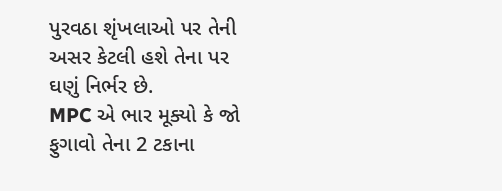પુરવઠા શૃંખલાઓ પર તેની અસર કેટલી હશે તેના પર ઘણું નિર્ભર છે.
MPC એ ભાર મૂક્યો કે જો ફુગાવો તેના 2 ટકાના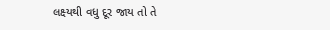લક્ષ્યથી વધુ દૂર જાય તો તે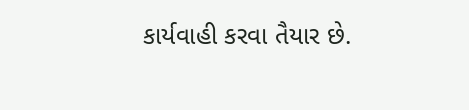કાર્યવાહી કરવા તૈયાર છે.